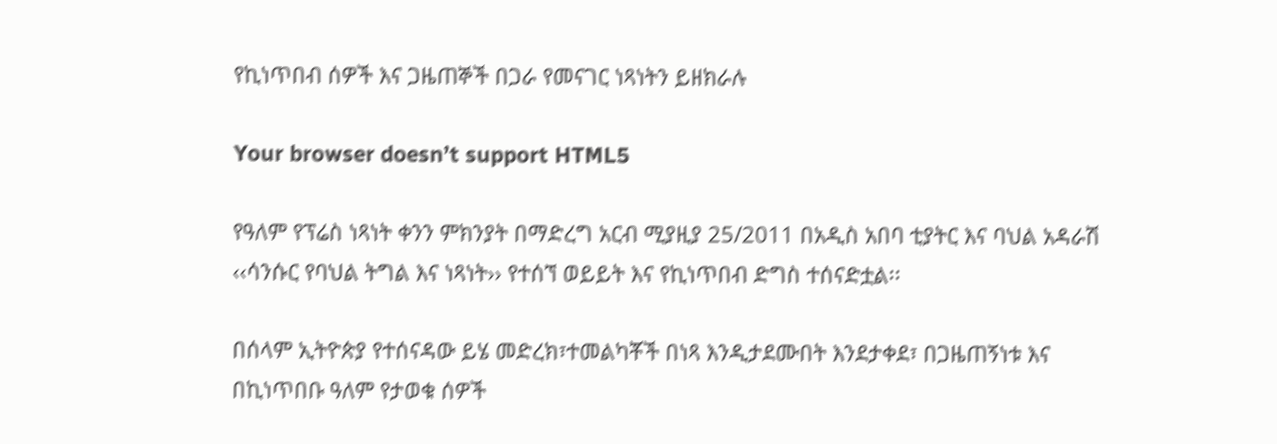የኪነጥበብ ሰዎች እና ጋዜጠኞች በጋራ የመናገር ነጻነትን ይዘክራሉ

Your browser doesn’t support HTML5

የዓለም የፕሬስ ነጻነት ቀንን ምክንያት በማድረግ አርብ ሚያዚያ 25/2011 በአዲስ አበባ ቲያትር እና ባህል አዳራሽ ‹‹ሳንሱር የባህል ትግል እና ነጻነት›› የተሰኘ ወይይት እና የኪነጥበብ ድግስ ተሰናድቷል፡፡

በሰላም ኢትዮጵያ የተሰናዳው ይሄ መድረክ፣ተመልካቾች በነጻ እንዲታደሙበት እንደታቀደ፣ በጋዜጠኝነቱ እና በኪነጥበቡ ዓለም የታወቁ ሰዎች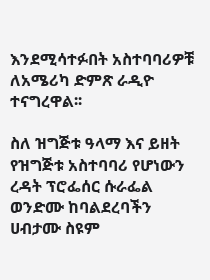እንደሚሳተፉበት አስተባባሪዎቹ ለአሜሪካ ድምጽ ራዲዮ ተናግረዋል፡፡

ስለ ዝግጅቱ ዓላማ እና ይዘት የዝግጅቱ አስተባባሪ የሆነውን ረዳት ፕሮፌሰር ሱራፌል ወንድሙ ከባልደረባችን ሀብታሙ ስዩም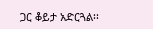ጋር ቆይታ አድርጓል፡፡